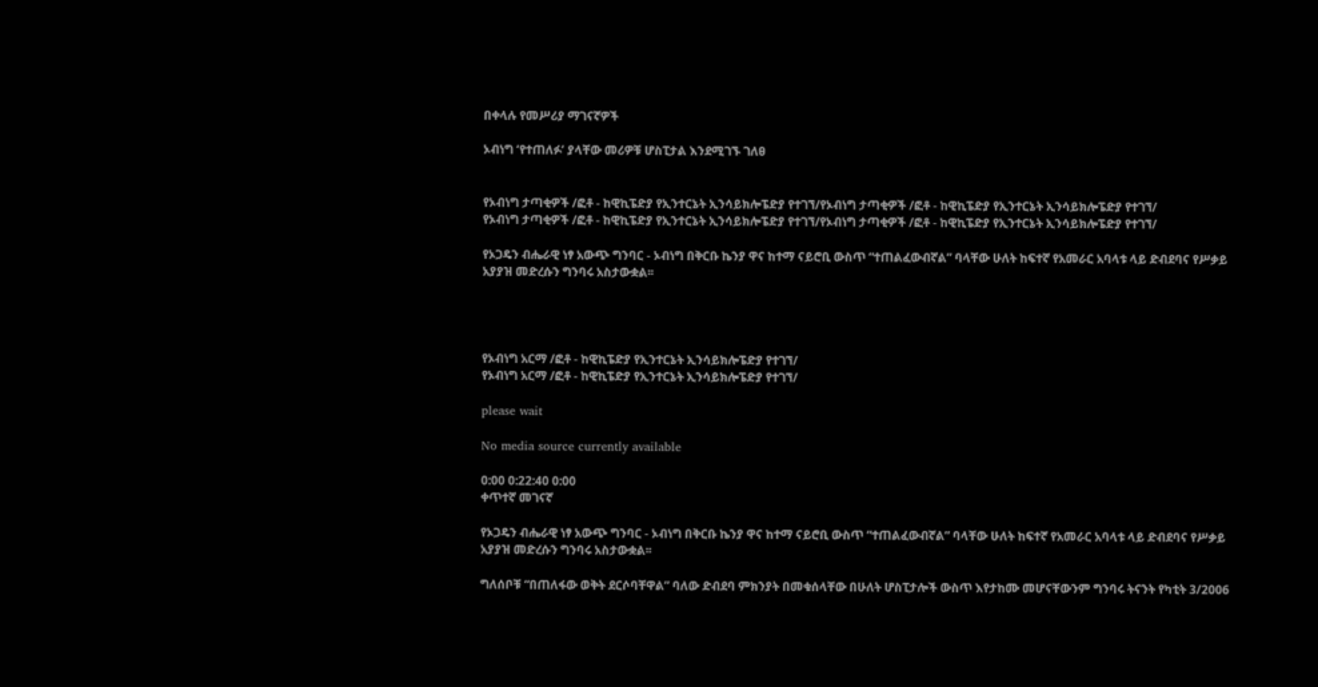በቀላሉ የመሥሪያ ማገናኛዎች

ኦብነግ ‘የተጠለፉ’ ያላቸው መሪዎቹ ሆስፒታል እንደሚገኙ ገለፀ


የኦብነግ ታጣቂዎች /ፎቶ - ከዊኪፔድያ የኢንተርኔት ኢንሳይክሎፔድያ የተገኘ/የኦብነግ ታጣቂዎች /ፎቶ - ከዊኪፔድያ የኢንተርኔት ኢንሳይክሎፔድያ የተገኘ/
የኦብነግ ታጣቂዎች /ፎቶ - ከዊኪፔድያ የኢንተርኔት ኢንሳይክሎፔድያ የተገኘ/የኦብነግ ታጣቂዎች /ፎቶ - ከዊኪፔድያ የኢንተርኔት ኢንሳይክሎፔድያ የተገኘ/

የኦጋዴን ብሔራዊ ነፃ አውጭ ግንባር - ኦብነግ በቅርቡ ኬንያ ዋና ከተማ ናይሮቢ ውስጥ “ተጠልፈውብኛል” ባላቸው ሁለት ከፍተኛ የአመራር አባላቱ ላይ ድብደባና የሥቃይ አያያዝ መድረሱን ግንባሩ አስታውቋል፡፡




የኦብነግ አርማ /ፎቶ - ከዊኪፔድያ የኢንተርኔት ኢንሳይክሎፔድያ የተገኘ/
የኦብነግ አርማ /ፎቶ - ከዊኪፔድያ የኢንተርኔት ኢንሳይክሎፔድያ የተገኘ/

please wait

No media source currently available

0:00 0:22:40 0:00
ቀጥተኛ መገናኛ

የኦጋዴን ብሔራዊ ነፃ አውጭ ግንባር - ኦብነግ በቅርቡ ኬንያ ዋና ከተማ ናይሮቢ ውስጥ “ተጠልፈውብኛል” ባላቸው ሁለት ከፍተኛ የአመራር አባላቱ ላይ ድብደባና የሥቃይ አያያዝ መድረሱን ግንባሩ አስታውቋል፡፡

ግለሰቦቹ “በጠለፋው ወቅት ደርሶባቸዋል” ባለው ድብደባ ምክንያት በመቁሰላቸው በሁለት ሆስፒታሎች ውስጥ እየታከሙ መሆናቸውንም ግንባሩ ትናንት የካቲት 3/2006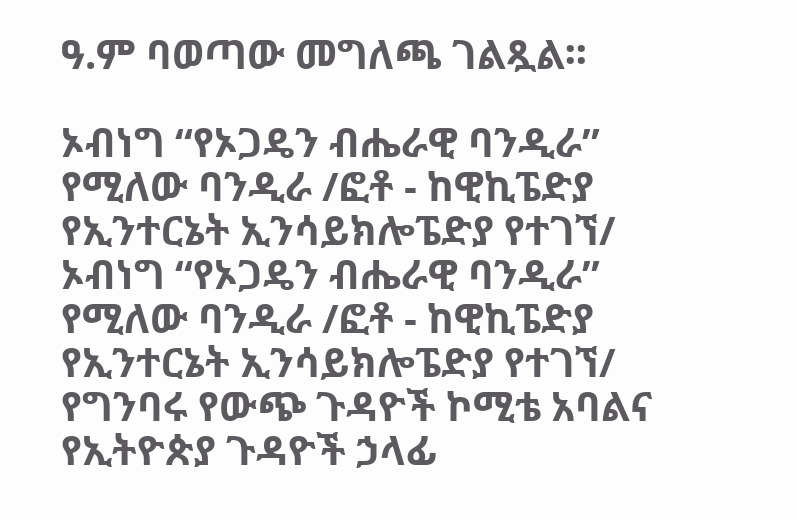ዓ.ም ባወጣው መግለጫ ገልጿል፡፡

ኦብነግ “የኦጋዴን ብሔራዊ ባንዲራ” የሚለው ባንዲራ /ፎቶ - ከዊኪፔድያ የኢንተርኔት ኢንሳይክሎፔድያ የተገኘ/
ኦብነግ “የኦጋዴን ብሔራዊ ባንዲራ” የሚለው ባንዲራ /ፎቶ - ከዊኪፔድያ የኢንተርኔት ኢንሳይክሎፔድያ የተገኘ/
የግንባሩ የውጭ ጉዳዮች ኮሚቴ አባልና የኢትዮጵያ ጉዳዮች ኃላፊ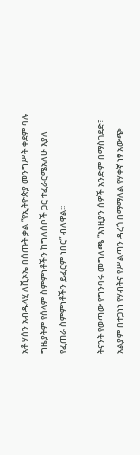አቶ ሃሰን አብዱላሂ ለቪኦኤ በሰጡት ቃል “የኢትዮጵያ መንግሥት ቀደም ባሉ ግዜያትም የሰላም ስምምነቶችን ከግለሰቦች ጋር ተፈራርሜአለሁ እያለ የፈጠራ ስምምነቶችን ይፈርም ነበር” ብለዋል፡፡

ትናንት የወጣው የግንባሩ መግለጫ “እነዚያን ሰዎች አንድም በማስገደድ፣ አልያም በተጋነነ የሃብትና የሥልጣን ዳረጎ በማማለል የሃቀኛ ነፃ አውጭ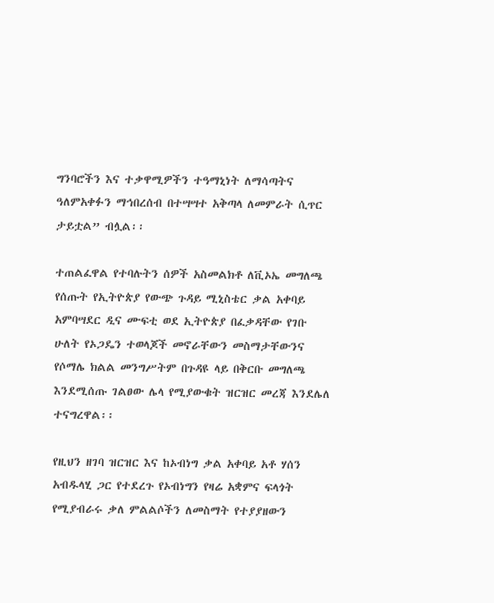ግንባሮችን እና ተቃዋሚዎችን ተዓማኒነት ለማሳጣትና ዓለምአቀፉን ማኅበረሰብ በተሣሣተ አቅጣላ ለመምራት ሲጥር ታይቷል” ብሏል፡፡

ተጠልፈዋል የተባሉትን ሰዎች አስመልክቶ ለቪኦኤ መግለጫ የሰጡት የኢትዮጵያ የውጭ ጉዳይ ሚኒስቴር ቃል አቀባይ አምባሣደር ዲና ሙፍቲ ወደ ኢትዮጵያ በፈቃዳቸው የገቡ ሁለት የኦጋዴን ተወላጆች መኖራቸውን መስማታቸውንና የሶማሌ ክልል መንግሥትም በጉዳዩ ላይ በቅርቡ መግለጫ እንደሚሰጡ ገልፀው ሌላ የሚያውቁት ዝርዝር መረጃ እንደሌለ ተናግረዋል፡፡

የዚህን ዘገባ ዝርዝር እና ከኦብነግ ቃል አቀባይ አቶ ሃሰን አብዱላሂ ጋር የተደረጉ የኦብነግን የዛሬ አቋምና ፍላጎት የሚያብራሩ ቃለ ምልልሶችን ለመስማት የተያያዘውን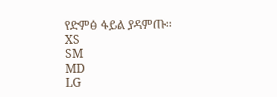የድምፅ ፋይል ያዳምጡ፡፡
XS
SM
MD
LG